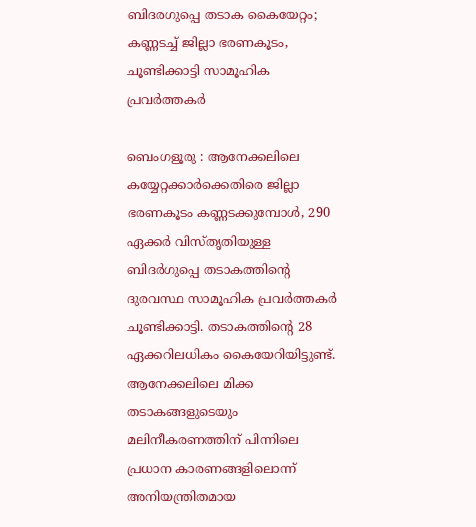ബിദരഗുപ്പെ തടാക കൈയേറ്റം; കണ്ണടച്ച് ജില്ലാ ഭരണകൂടം, ചൂണ്ടിക്കാട്ടി സാമൂഹിക പ്രവർത്തകർ

ബെംഗളൂരു : ആനേക്കലിലെ കയ്യേറ്റക്കാർക്കെതിരെ ജില്ലാ ഭരണകൂടം കണ്ണടക്കുമ്പോൾ, 290 ഏക്കർ വിസ്തൃതിയുള്ള ബിദർഗുപ്പെ തടാകത്തിന്റെ ദുരവസ്ഥ സാമൂഹിക പ്രവർത്തകർ ചൂണ്ടിക്കാട്ടി. തടാകത്തിന്റെ 28 ഏക്കറിലധികം കൈയേറിയിട്ടുണ്ട്. ആനേക്കലിലെ മിക്ക തടാകങ്ങളുടെയും മലിനീകരണത്തിന് പിന്നിലെ പ്രധാന കാരണങ്ങളിലൊന്ന് അനിയന്ത്രിതമായ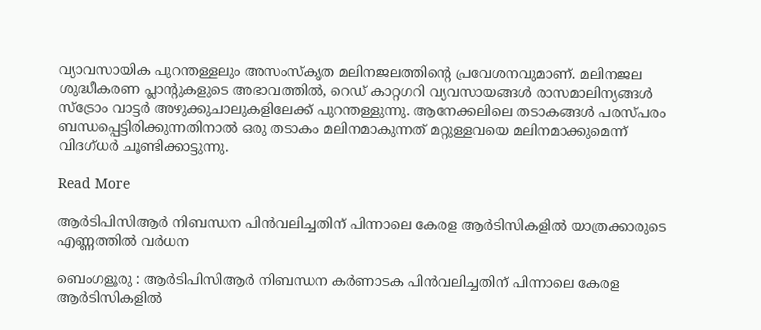വ്യാവസായിക പുറന്തള്ളലും അസംസ്കൃത മലിനജലത്തിന്റെ പ്രവേശനവുമാണ്. മലിനജല ശുദ്ധീകരണ പ്ലാന്റുകളുടെ അഭാവത്തിൽ, റെഡ് കാറ്റഗറി വ്യവസായങ്ങൾ രാസമാലിന്യങ്ങൾ സ്‌ട്രോം വാട്ടർ അഴുക്കുചാലുകളിലേക്ക് പുറന്തള്ളുന്നു. ആനേക്കലിലെ തടാകങ്ങൾ പരസ്പരം ബന്ധപ്പെട്ടിരിക്കുന്നതിനാൽ ഒരു തടാകം മലിനമാകുന്നത് മറ്റുള്ളവയെ മലിനമാക്കുമെന്ന് വിദഗ്ധർ ചൂണ്ടിക്കാട്ടുന്നു.

Read More

ആർടിപിസിആർ നിബന്ധന പിൻവലിച്ചതിന് പിന്നാലെ കേരള ആർടിസികളിൽ യാത്രക്കാരുടെ എണ്ണത്തിൽ വർധന

ബെംഗളൂരു : ആർടിപിസിആർ നിബന്ധന കർണാടക പിൻവലിച്ചതിന് പിന്നാലെ കേരള ആർടിസികളിൽ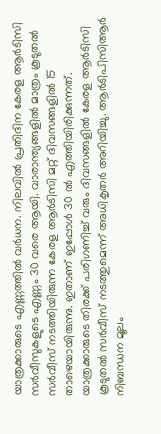യാത്രക്കാരുടെ എണ്ണത്തിൽ വർധന. നിലവിൽ പ്രതിദിന കേരള ആർടിസി സർവീസുകളുടെ എണ്ണം 30 വരെ ആയി. വാരാന്ത്യങ്ങളിൽ മാത്രം കൂടുതൽ സർവീസ് നടത്തിയിരുന്ന കേരള ആർടിസി മറ്റ് ദിവസങ്ങളിൽ 15 താഴെയായിരുന്നു. ഇതാണ് ഇപ്പോൾ 30 ൽ എത്തിയിരിക്കുന്നത്. യാത്രക്കാരുടെ തിരക്ക് പരിഗണിച്ച് വരും ദിവസങ്ങളിൽ കേരള ആർടിസി കൂടുതൽ സർവീസ് നടത്തുമെന്ന് അധികൃതർ അറിയിച്ചു. ആർടിപിസിആർ നിബന്ധന മൂലം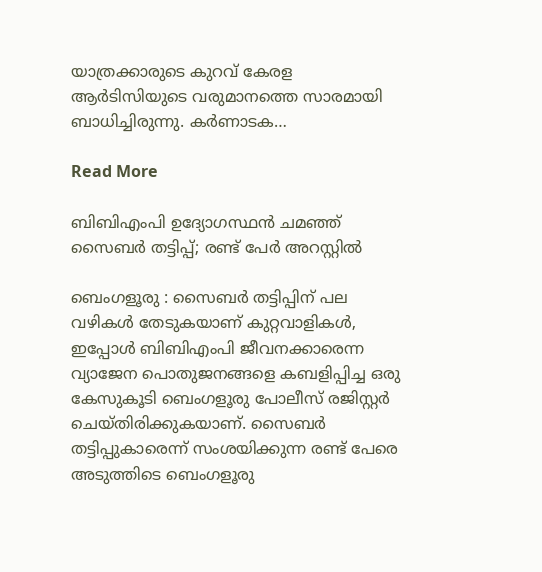യാത്രക്കാരുടെ കുറവ് കേരള ആർടിസിയുടെ വരുമാനത്തെ സാരമായി ബാധിച്ചിരുന്നു. കർണാടക…

Read More

ബിബിഎംപി ഉദ്യോഗസ്ഥന്‍ ചമഞ്ഞ് സൈബർ തട്ടിപ്പ്; രണ്ട് പേർ അറസ്റ്റിൽ

ബെംഗളൂരു : സൈബർ തട്ടിപ്പിന് പല വഴികൾ തേടുകയാണ് കുറ്റവാളികൾ, ഇപ്പോൾ ബിബിഎംപി ജീവനക്കാരെന്ന വ്യാജേന പൊതുജനങ്ങളെ കബളിപ്പിച്ച ഒരു കേസുകൂടി ബെംഗളൂരു പോലീസ് രജിസ്റ്റർ ചെയ്തിരിക്കുകയാണ്. സൈബർ തട്ടിപ്പുകാരെന്ന് സംശയിക്കുന്ന രണ്ട് പേരെ അടുത്തിടെ ബെംഗളൂരു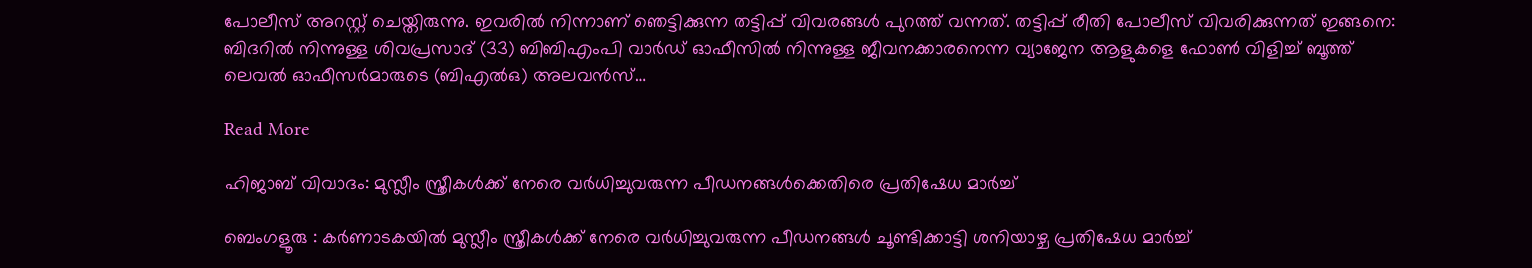പോലീസ് അറസ്റ്റ് ചെയ്തിരുന്നു. ഇവരിൽ നിന്നാണ് ഞെട്ടിക്കുന്ന തട്ടിപ്പ് വിവരങ്ങൾ പുറത്ത് വന്നത്. തട്ടിപ്പ് രീതി പോലീസ് വിവരിക്കുന്നത് ഇങ്ങനെ: ബിദറിൽ നിന്നുള്ള ശിവപ്രസാദ് (33) ബിബിഎംപി വാർഡ് ഓഫീസിൽ നിന്നുള്ള ജീവനക്കാരനെന്ന വ്യാജേന ആളുകളെ ഫോൺ വിളിച്ച് ബൂത്ത് ലെവൽ ഓഫീസർമാരുടെ (ബിഎൽഒ) അലവൻസ്…

Read More

ഹിജാബ് വിവാദം: മുസ്ലീം സ്ത്രീകൾക്ക് നേരെ വർധിച്ചുവരുന്ന പീഡനങ്ങൾക്കെതിരെ പ്രതിഷേധ മാർച്ച്

ബെംഗളൂരു : കർണാടകയിൽ മുസ്ലീം സ്ത്രീകൾക്ക് നേരെ വർധിച്ചുവരുന്ന പീഡനങ്ങൾ ചൂണ്ടിക്കാട്ടി ശനിയാഴ്ച പ്രതിഷേധ മാർച്ച്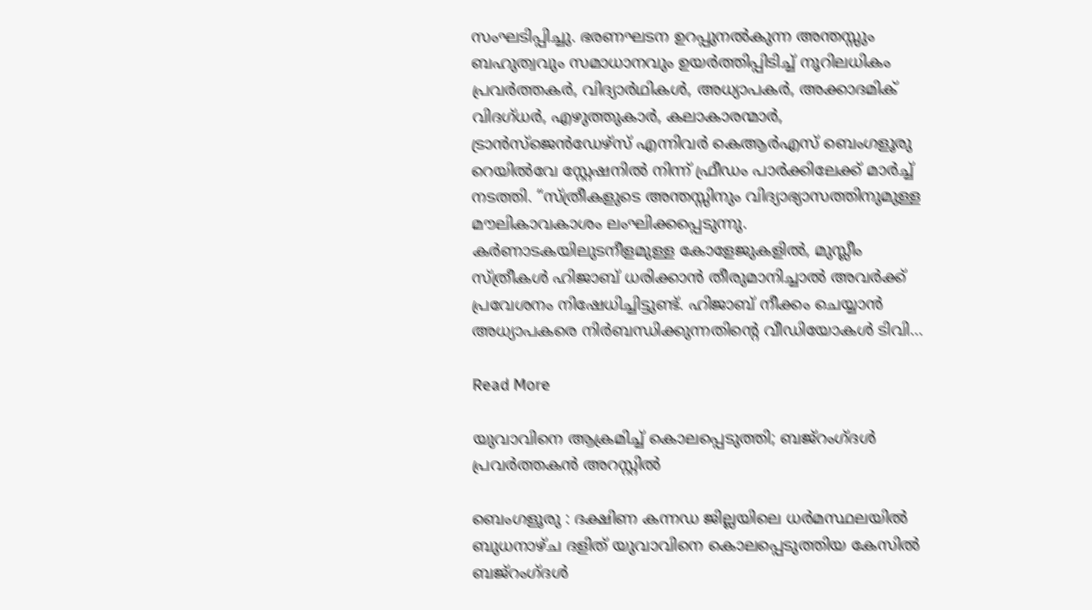സംഘടിപ്പിച്ചു. ഭരണഘടന ഉറപ്പുനൽകുന്ന അന്തസ്സും ബഹുത്വവും സമാധാനവും ഉയർത്തിപ്പിടിച്ച് നൂറിലധികം പ്രവർത്തകർ, വിദ്യാർഥികൾ, അധ്യാപകർ, അക്കാദമിക് വിദഗ്ധർ, എഴുത്തുകാർ, കലാകാരന്മാർ, ട്രാൻസ്‌ജെൻഡേഴ്‌സ് എന്നിവർ കെആർഎസ് ബെംഗളൂരു റെയിൽവേ സ്റ്റേഷനിൽ നിന്ന് ഫ്രീഡം പാർക്കിലേക്ക് മാർച്ച് നടത്തി. “സ്ത്രീകളുടെ അന്തസ്സിനും വിദ്യാഭ്യാസത്തിനുമുള്ള മൗലികാവകാശം ലംഘിക്കപ്പെടുന്നു. കർണാടകയിലുടനീളമുള്ള കോളേജുകളിൽ, മുസ്ലീം സ്ത്രീകൾ ഹിജാബ് ധരിക്കാൻ തീരുമാനിച്ചാൽ അവർക്ക് പ്രവേശനം നിഷേധിച്ചിട്ടുണ്ട്. ഹിജാബ് നീക്കം ചെയ്യാൻ അധ്യാപകരെ നിർബന്ധിക്കുന്നതിന്റെ വീഡിയോകൾ ടിവി…

Read More

യുവാവിനെ ആക്രമിച്ച് കൊലപ്പെടുത്തി; ബജ്‌റംഗ്ദൾ പ്രവർത്തകൻ അറസ്റ്റിൽ

ബെംഗളൂരു : ദക്ഷിണ കന്നഡ ജില്ലയിലെ ധർമസ്ഥലയിൽ ബുധനാഴ്ച ദളിത് യുവാവിനെ കൊലപ്പെടുത്തിയ കേസിൽ ബജ്റംഗ്ദൾ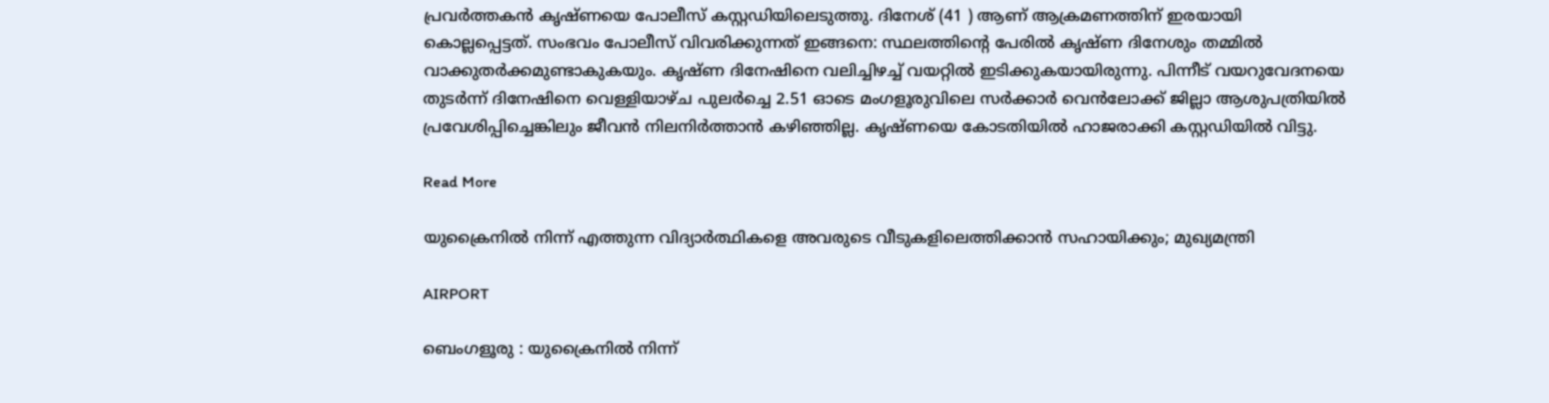പ്രവർത്തകൻ കൃഷ്ണയെ പോലീസ് കസ്റ്റഡിയിലെടുത്തു. ദിനേശ് (41 ) ആണ് ആക്രമണത്തിന് ഇരയായി കൊല്ലപ്പെട്ടത്. സംഭവം പോലീസ് വിവരിക്കുന്നത് ഇങ്ങനെ: സ്ഥലത്തിന്റെ പേരിൽ കൃഷ്ണ ദിനേശും തമ്മിൽ വാക്കുതർക്കമുണ്ടാകുകയും. കൃഷ്ണ ദിനേഷിനെ വലിച്ചിഴച്ച് വയറ്റിൽ ഇടിക്കുകയായിരുന്നു. പിന്നീട് വയറുവേദനയെ തുടർന്ന് ദിനേഷിനെ വെള്ളിയാഴ്ച പുലർച്ചെ 2.51 ഓടെ മംഗളൂരുവിലെ സർക്കാർ വെൻലോക്ക് ജില്ലാ ആശുപത്രിയിൽ പ്രവേശിപ്പിച്ചെങ്കിലും ജീവൻ നിലനിർത്താൻ കഴിഞ്ഞില്ല. കൃഷ്ണയെ കോടതിയിൽ ഹാജരാക്കി കസ്റ്റഡിയിൽ വിട്ടു.

Read More

യുക്രൈനിൽ നിന്ന് എത്തുന്ന വിദ്യാർത്ഥികളെ അവരുടെ വീടുകളിലെത്തിക്കാൻ സഹായിക്കും; മുഖ്യമന്ത്രി

AIRPORT

ബെംഗളൂരു : യുക്രൈനിൽ നിന്ന്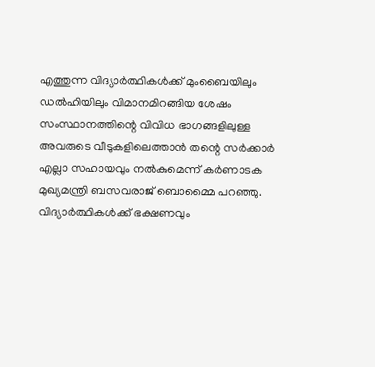എത്തുന്ന വിദ്യാർത്ഥികൾക്ക് മുംബൈയിലും ഡൽഹിയിലും വിമാനമിറങ്ങിയ ശേഷം സംസ്ഥാനത്തിന്റെ വിവിധ ഭാഗങ്ങളിലുള്ള അവരുടെ വീടുകളിലെത്താൻ തന്റെ സർക്കാർ എല്ലാ സഹായവും നൽകുമെന്ന് കർണാടക മുഖ്യമന്ത്രി ബസവരാജ് ബൊമ്മൈ പറഞ്ഞു. വിദ്യാർത്ഥികൾക്ക് ഭക്ഷണവും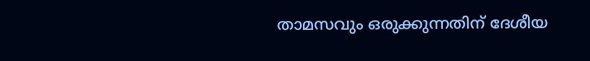താമസവും ഒരുക്കുന്നതിന് ദേശീയ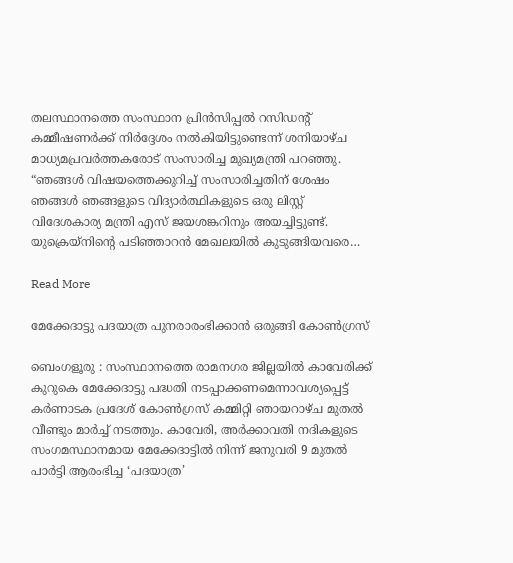തലസ്ഥാനത്തെ സംസ്ഥാന പ്രിൻസിപ്പൽ റസിഡന്റ് കമ്മീഷണർക്ക് നിർദ്ദേശം നൽകിയിട്ടുണ്ടെന്ന് ശനിയാഴ്ച മാധ്യമപ്രവർത്തകരോട് സംസാരിച്ച മുഖ്യമന്ത്രി പറഞ്ഞു. “ഞങ്ങൾ വിഷയത്തെക്കുറിച്ച് സംസാരിച്ചതിന് ശേഷം ഞങ്ങൾ ഞങ്ങളുടെ വിദ്യാർത്ഥികളുടെ ഒരു ലിസ്റ്റ് വിദേശകാര്യ മന്ത്രി എസ് ജയശങ്കറിനും അയച്ചിട്ടുണ്ട്. യുക്രെയ്നിന്റെ പടിഞ്ഞാറൻ മേഖലയിൽ കുടുങ്ങിയവരെ…

Read More

മേക്കേദാട്ടു പദയാത്ര പുനരാരംഭിക്കാൻ ഒരുങ്ങി കോൺഗ്രസ്

ബെംഗളൂരു : സംസ്ഥാനത്തെ രാമനഗര ജില്ലയിൽ കാവേരിക്ക് കുറുകെ മേക്കേദാട്ടു പദ്ധതി നടപ്പാക്കണമെന്നാവശ്യപ്പെട്ട് കർണാടക പ്രദേശ് കോൺഗ്രസ് കമ്മിറ്റി ഞായറാഴ്ച മുതൽ വീണ്ടും മാർച്ച് നടത്തും. കാവേരി, അർക്കാവതി നദികളുടെ സംഗമസ്ഥാനമായ മേക്കേദാട്ടിൽ നിന്ന് ജനുവരി 9 മുതൽ പാർട്ടി ആരംഭിച്ച ‘പദയാത്ര’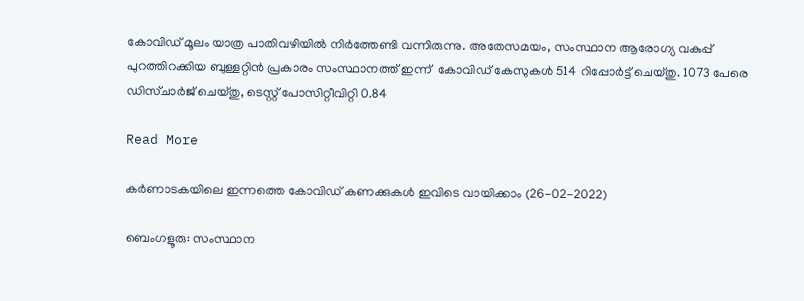കോവിഡ് മൂലം യാത്ര പാതിവഴിയിൽ നിർത്തേണ്ടി വന്നിരുന്നു. അതേസമയം, സംസ്ഥാന ആരോഗ്യ വകുപ്പ് പുറത്തിറക്കിയ ബുള്ളറ്റിന്‍ പ്രകാരം സംസ്ഥാനത്ത് ഇന്ന്  കോവിഡ് കേസുകൾ 514 റിപ്പോർട്ട് ചെയ്തു. 1073 പേരെ ഡിസ്ചാര്‍ജ് ചെയ്തു, ടെസ്റ്റ്‌ പോസിറ്റീവിറ്റി 0.84

Read More

കർണാടകയിലെ ഇന്നത്തെ കോവിഡ് കണക്കുകൾ ഇവിടെ വായിക്കാം (26-02-2022)

ബെംഗളൂരു: സംസ്ഥാന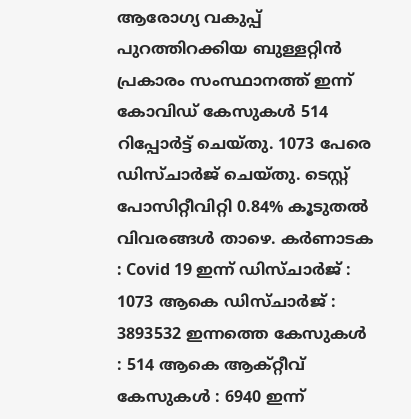ആരോഗ്യ വകുപ്പ് പുറത്തിറക്കിയ ബുള്ളറ്റിന്‍ പ്രകാരം സംസ്ഥാനത്ത് ഇന്ന്  കോവിഡ് കേസുകൾ 514 റിപ്പോർട്ട് ചെയ്തു. 1073 പേരെ ഡിസ്ചാര്‍ജ് ചെയ്തു. ടെസ്റ്റ്‌ പോസിറ്റീവിറ്റി 0.84% കൂടുതൽ വിവരങ്ങള്‍ താഴെ. കര്‍ണാടക : Covid 19 ഇന്ന് ഡിസ്ചാര്‍ജ് : 1073 ആകെ ഡിസ്ചാര്‍ജ് : 3893532 ഇന്നത്തെ കേസുകള്‍ : 514 ആകെ ആക്റ്റീവ് കേസുകള്‍ : 6940 ഇന്ന്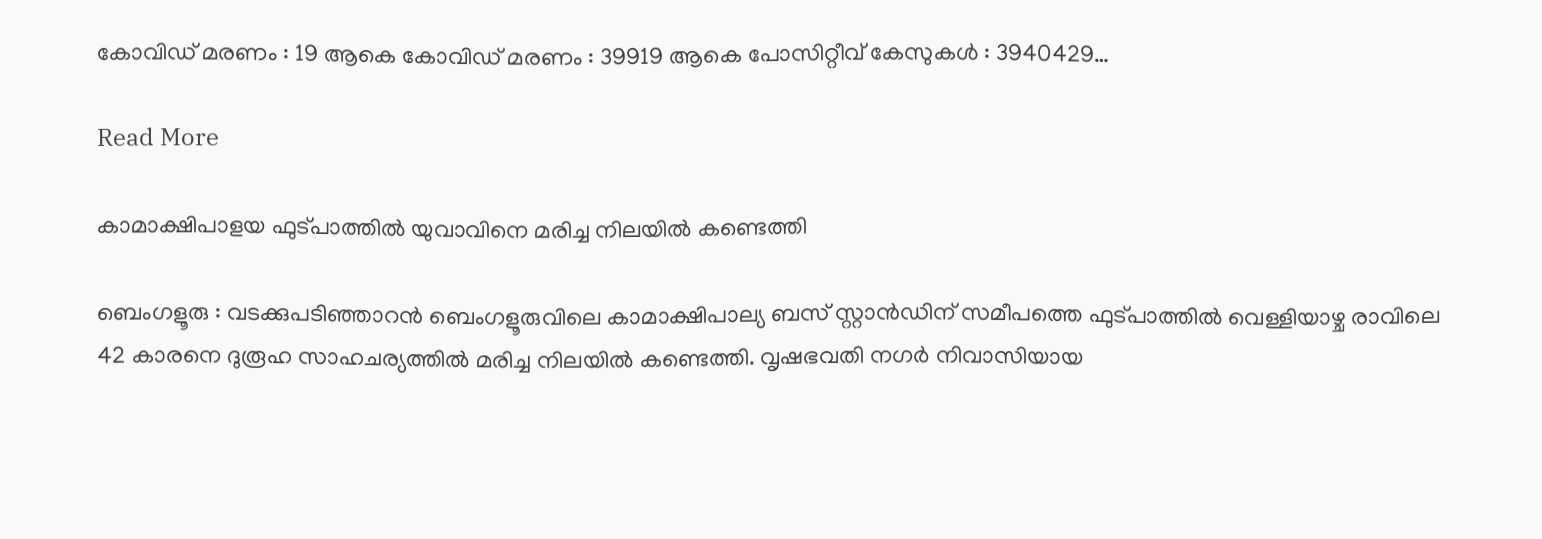കോവിഡ് മരണം : 19 ആകെ കോവിഡ് മരണം : 39919 ആകെ പോസിറ്റീവ് കേസുകള്‍ : 3940429…

Read More

കാമാക്ഷിപാളയ ഫുട്പാത്തിൽ യുവാവിനെ മരിച്ച നിലയിൽ കണ്ടെത്തി

ബെംഗളൂരു : വടക്കുപടിഞ്ഞാറൻ ബെംഗളൂരുവിലെ കാമാക്ഷിപാല്യ ബസ് സ്റ്റാൻഡിന് സമീപത്തെ ഫുട്പാത്തിൽ വെള്ളിയാഴ്ച രാവിലെ 42 കാരനെ ദുരൂഹ സാഹചര്യത്തിൽ മരിച്ച നിലയിൽ കണ്ടെത്തി. വൃഷഭവതി നഗർ നിവാസിയായ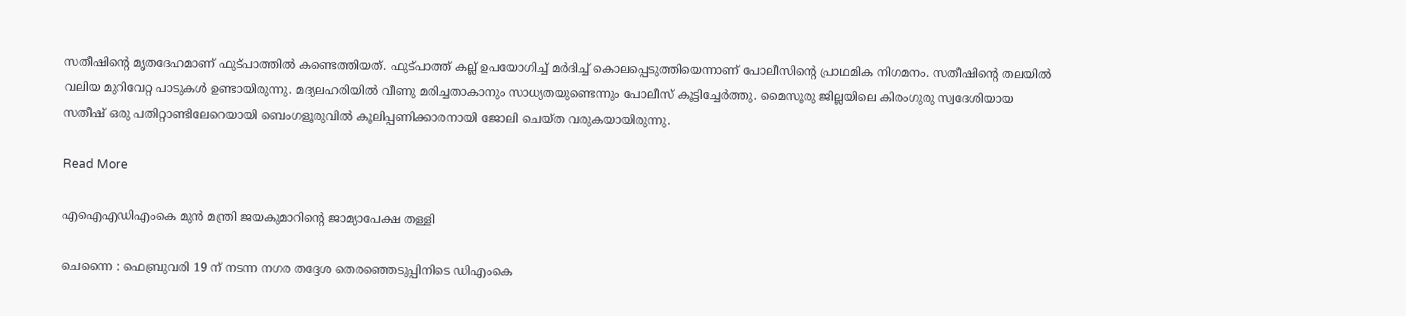സതീഷിന്റെ മൃതദേഹമാണ് ഫുട്പാത്തിൽ കണ്ടെത്തിയത്. ഫുട്പാത്ത് കല്ല് ഉപയോഗിച്ച് മർദിച്ച് കൊലപ്പെടുത്തിയെന്നാണ് പോലീസിന്റെ പ്രാഥമിക നിഗമനം. സതീഷിന്റെ തലയിൽ വലിയ മുറിവേറ്റ പാടുകൾ ഉണ്ടായിരുന്നു. മദ്യലഹരിയിൽ വീണു മരിച്ചതാകാനും സാധ്യതയുണ്ടെന്നും പോലീസ് കൂട്ടിച്ചേർത്തു. മൈസൂരു ജില്ലയിലെ കിരംഗുരു സ്വദേശിയായ സതീഷ് ഒരു പതിറ്റാണ്ടിലേറെയായി ബെംഗളൂരുവിൽ കൂലിപ്പണിക്കാരനായി ജോലി ചെയ്ത വരുകയായിരുന്നു.

Read More

എഐഎഡിഎംകെ മുൻ മന്ത്രി ജയകുമാറിന്റെ ജാമ്യാപേക്ഷ തള്ളി

ചെന്നൈ : ഫെബ്രുവരി 19 ന് നടന്ന നഗര തദ്ദേശ തെരഞ്ഞെടുപ്പിനിടെ ഡിഎംകെ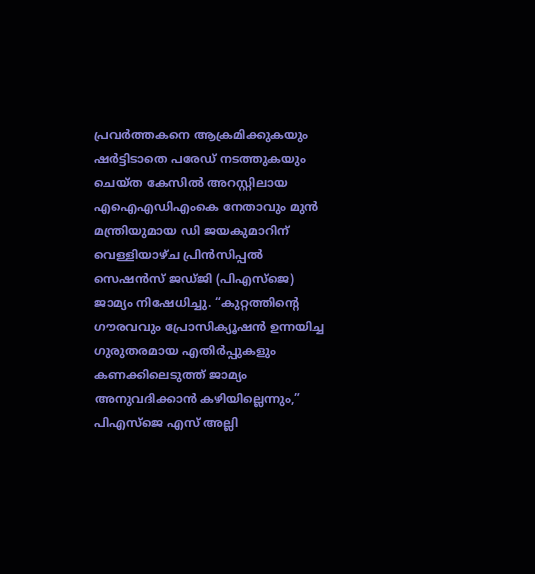പ്രവർത്തകനെ ആക്രമിക്കുകയും ഷർട്ടിടാതെ പരേഡ് നടത്തുകയും ചെയ്ത കേസിൽ അറസ്റ്റിലായ എഐഎഡിഎംകെ നേതാവും മുൻ മന്ത്രിയുമായ ഡി ജയകുമാറിന് വെള്ളിയാഴ്ച പ്രിൻസിപ്പൽ സെഷൻസ് ജഡ്ജി (പിഎസ്ജെ) ജാമ്യം നിഷേധിച്ചു. “കുറ്റത്തിന്റെ ഗൗരവവും പ്രോസിക്യൂഷൻ ഉന്നയിച്ച ഗുരുതരമായ എതിർപ്പുകളും കണക്കിലെടുത്ത് ജാമ്യം അനുവദിക്കാൻ കഴിയില്ലെന്നും,” പിഎസ്ജെ എസ് അല്ലി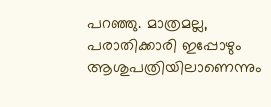പറഞ്ഞു. മാത്രമല്ല, പരാതിക്കാരി ഇപ്പോഴും ആശുപത്രിയിലാണെന്നും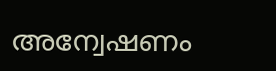അന്വേഷണം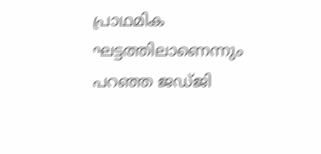പ്രാഥമിക ഘട്ടത്തിലാണെന്നും പറഞ്ഞ ജഡ്ജി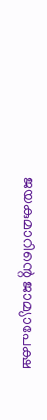ജയകുമാറിന്റെ ജാമ്യാപേക്ഷ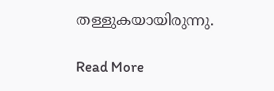തള്ളുകയായിരുന്നു.

Read More